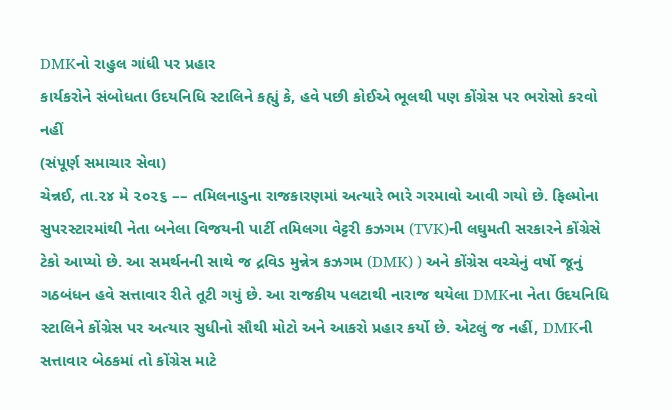DMKનો રાહુલ ગાંધી પર પ્રહાર
કાર્યકરોને સંબોધતા ઉદયનિધિ સ્ટાલિને કહ્યું કે, હવે પછી કોઈએ ભૂલથી પણ કોંગ્રેસ પર ભરોસો કરવો નહીં
(સંપૂર્ણ સમાચાર સેવા)
ચેન્નઈ, તા.૨૪ મે ૨૦૨૬ –– તમિલનાડુના રાજકારણમાં અત્યારે ભારે ગરમાવો આવી ગયો છે. ફિલ્મોના સુપરસ્ટારમાંથી નેતા બનેલા વિજયની પાર્ટી તમિલગા વેટ્ટરી કઝગમ (TVK)ની લઘુમતી સરકારને કોંગ્રેસે ટેકો આપ્યો છે. આ સમર્થનની સાથે જ દ્રવિડ મુન્નેત્ર કઝગમ (DMK) ) અને કોંગ્રેસ વચ્ચેનું વર્ષો જૂનું ગઠબંધન હવે સત્તાવાર રીતે તૂટી ગયું છે. આ રાજકીય પલટાથી નારાજ થયેલા DMKના નેતા ઉદયનિધિ સ્ટાલિને કોંગ્રેસ પર અત્યાર સુધીનો સૌથી મોટો અને આકરો પ્રહાર કર્યો છે. એટલું જ નહીં, DMKની સત્તાવાર બેઠકમાં તો કોંગ્રેસ માટે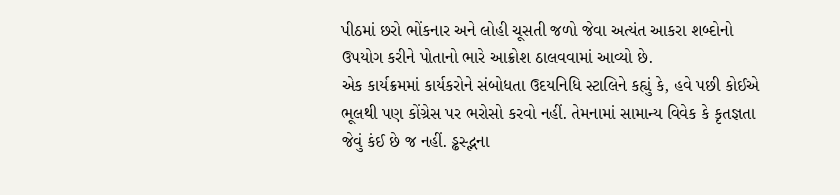પીઠમાં છરો ભોંકનાર અને લોહી ચૂસતી જળો જેવા અત્યંત આકરા શબ્દોનો ઉપયોગ કરીને પોતાનો ભારે આક્રોશ ઠાલવવામાં આવ્યો છે.
એક કાર્યક્રમમાં કાર્યકરોને સંબોધતા ઉદયનિધિ સ્ટાલિને કહ્યું કે, હવે પછી કોઈએ ભૂલથી પણ કોંગ્રેસ પર ભરોસો કરવો નહીં. તેમનામાં સામાન્ય વિવેક કે કૃતજ્ઞતા જેવું કંઈ છે જ નહીં. ડ્ઢસ્દ્ભના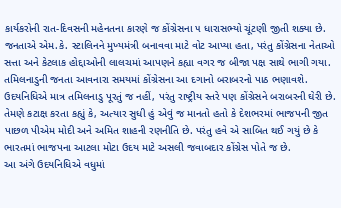કાર્યકરોની રાત-દિવસની મહેનતના કારણે જ કોંગ્રેસના ૫ ધારાસભ્યો ચૂંટણી જીતી શક્યા છે. જનતાએ એમ.કે. સ્ટાલિનને મુખ્યમંત્રી બનાવવા માટે વોટ આપ્યા હતા, પરંતુ કોંગ્રેસના નેતાઓ સત્તા અને કેટલાક હોદ્દાઓની લાલચમાં આપણને કહ્યા વગર જ બીજા પક્ષ સાથે ભાગી ગયા. તમિલનાડુની જનતા આવનારા સમયમાં કોંગ્રેસના આ દગાનો બરાબરનો પાઠ ભણાવશે.
ઉદયનિધિએ માત્ર તમિલનાડુ પૂરતું જ નહીં, પરંતુ રાષ્ટ્રીય સ્તરે પણ કોંગ્રેસને બરાબરની ઘેરી છે. તેમણે કટાક્ષ કરતા કહ્યું કે, અત્યાર સુધી હું એવું જ માનતો હતો કે દેશભરમાં ભાજપની જીત પાછળ પીએમ મોદી અને અમિત શાહની રણનીતિ છે. પરંતુ હવે એ સાબિત થઈ ગયું છે કે ભારતમાં ભાજપના આટલા મોટા ઉદય માટે અસલી જવાબદાર કોંગ્રેસ પોતે જ છે.
આ અંગે ઉદયનિધિએ વધુમાં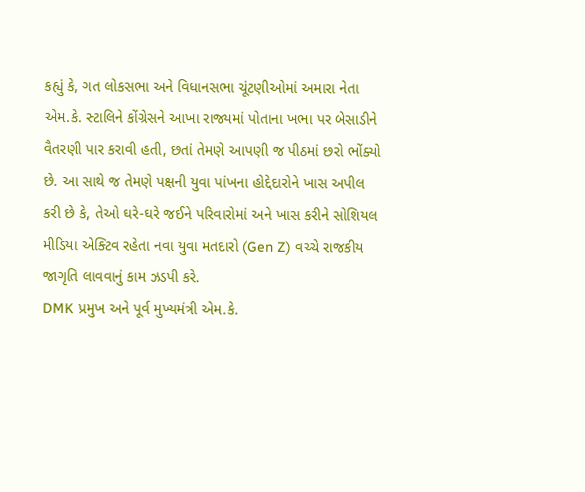કહ્યું કે, ગત લોકસભા અને વિધાનસભા ચૂંટણીઓમાં અમારા નેતા એમ.કે. સ્ટાલિને કોંગ્રેસને આખા રાજ્યમાં પોતાના ખભા પર બેસાડીને વૈતરણી પાર કરાવી હતી, છતાં તેમણે આપણી જ પીઠમાં છરો ભોંક્યો છે. આ સાથે જ તેમણે પક્ષની યુવા પાંખના હોદ્દેદારોને ખાસ અપીલ કરી છે કે, તેઓ ઘરે-ઘરે જઈને પરિવારોમાં અને ખાસ કરીને સોશિયલ મીડિયા એક્ટિવ રહેતા નવા યુવા મતદારો (Gen Z) વચ્ચે રાજકીય જાગૃતિ લાવવાનું કામ ઝડપી કરે.
DMK પ્રમુખ અને પૂર્વ મુખ્યમંત્રી એમ.કે.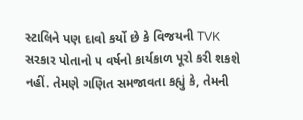સ્ટાલિને પણ દાવો કર્યો છે કે વિજયની TVK સરકાર પોતાનો ૫ વર્ષનો કાર્યકાળ પૂરો કરી શકશે નહીં. તેમણે ગણિત સમજાવતા કહ્યું કે, તેમની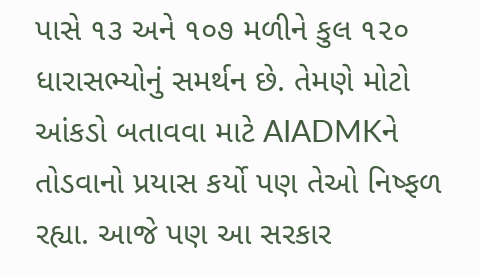પાસે ૧૩ અને ૧૦૭ મળીને કુલ ૧૨૦ ધારાસભ્યોનું સમર્થન છે. તેમણે મોટો આંકડો બતાવવા માટે AIADMKને તોડવાનો પ્રયાસ કર્યો પણ તેઓ નિષ્ફળ રહ્યા. આજે પણ આ સરકાર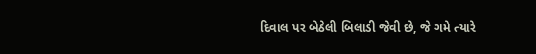દિવાલ પર બેઠેલી બિલાડી જેવી છે, જે ગમે ત્યારે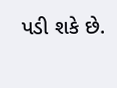પડી શકે છે.